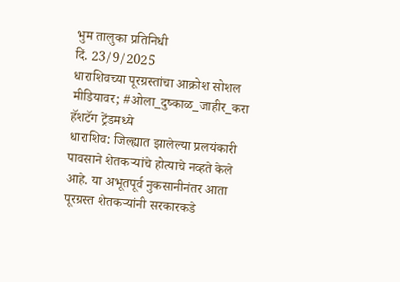भुम तालुका प्रतिनिधी
दिं. 23/9/2025
धाराशिवच्या पूरग्रस्तांचा आक्रोश सोशल मीडियावर; #ओला_दुष्काळ_जाहीर_करा हॅशटॅग ट्रेंडमध्ये
धाराशिव: जिल्ह्यात झालेल्या प्रलयंकारी पावसाने शेतकऱ्यांचे होत्याचे नव्हते केले आहे. या अभूतपूर्व नुकसानीनंतर आता पूरग्रस्त शेतकऱ्यांनी सरकारकडे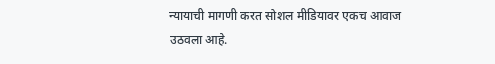न्यायाची मागणी करत सोशल मीडियावर एकच आवाज उठवला आहे.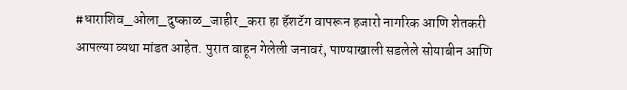#धाराशिव_ओला_दुष्काळ_जाहीर_करा हा हॅशटॅग वापरून हजारो नागरिक आणि शेतकरी आपल्या व्यथा मांडत आहेत. पुरात वाहून गेलेली जनावरं, पाण्याखाली सडलेले सोयाबीन आणि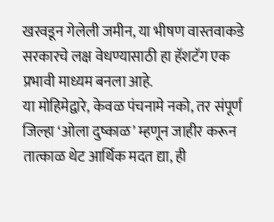खरवडून गेलेली जमीन, या भीषण वास्तवाकडे सरकारचे लक्ष वेधण्यासाठी हा हॅशटॅग एक प्रभावी माध्यम बनला आहे.
या मोहिमेद्वारे, केवळ पंचनामे नको, तर संपूर्ण जिल्हा ‘ओला दुष्काळ’ म्हणून जाहीर करून तात्काळ थेट आर्थिक मदत द्या, ही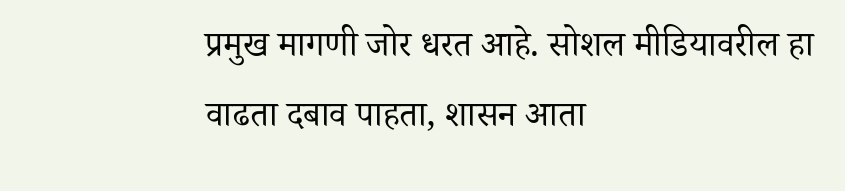प्रमुख मागणी जोर धरत आहे. सोशल मीडियावरील हा वाढता दबाव पाहता, शासन आता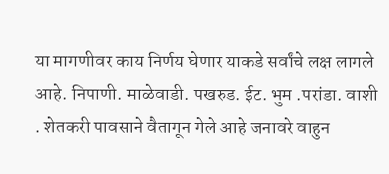या मागणीवर काय निर्णय घेणार याकडे सर्वांचे लक्ष लागले आहे. निपाणी. माळेवाडी. पखरुड. ईट. भुम .परांडा. वाशी . शेतकरी पावसाने वैतागून गेले आहे जनावरे वाहुन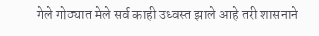गेले गोठ्यात मेले सर्व काही उध्वस्त झाले आहे तरी शासनाने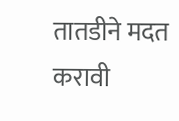तातडीने मदत करावी